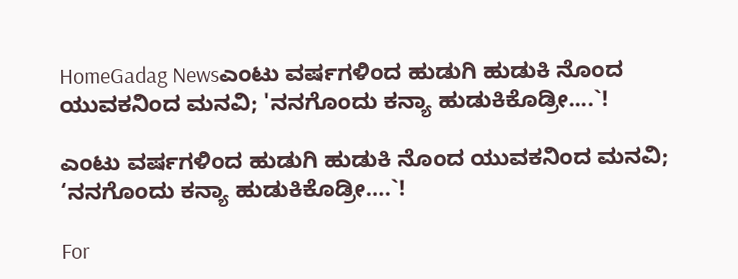HomeGadag Newsಎಂಟು ವರ್ಷಗಳಿಂದ ಹುಡುಗಿ ಹುಡುಕಿ ನೊಂದ ಯುವಕನಿಂದ ಮನವಿ; 'ನನಗೊಂದು ಕನ್ಯಾ ಹುಡುಕಿಕೊಡ್ರೀ....`!

ಎಂಟು ವರ್ಷಗಳಿಂದ ಹುಡುಗಿ ಹುಡುಕಿ ನೊಂದ ಯುವಕನಿಂದ ಮನವಿ; ‘ನನಗೊಂದು ಕನ್ಯಾ ಹುಡುಕಿಕೊಡ್ರೀ….`!

For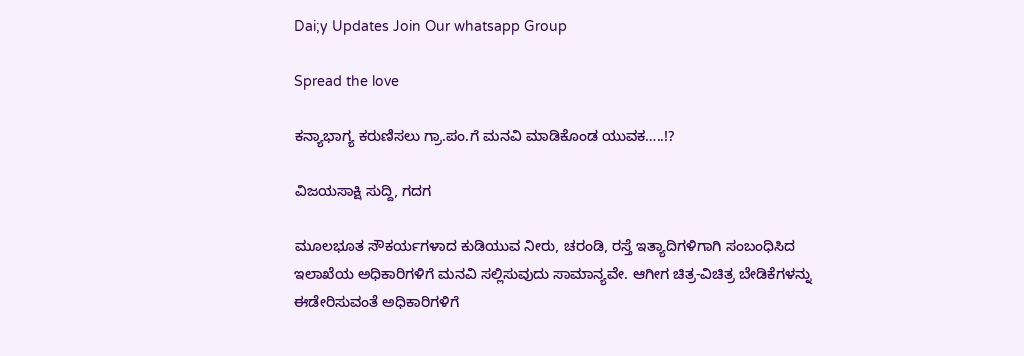Dai;y Updates Join Our whatsapp Group

Spread the love

ಕನ್ಯಾಭಾಗ್ಯ ಕರುಣಿಸಲು ಗ್ರಾ.ಪಂ.ಗೆ ಮನವಿ ಮಾಡಿಕೊಂಡ ಯುವಕ…..!?

ವಿಜಯಸಾಕ್ಷಿ ಸುದ್ದಿ, ಗದಗ

ಮೂಲಭೂತ ಸೌಕರ್ಯಗಳಾದ ಕುಡಿಯುವ ನೀರು, ಚರಂಡಿ, ರಸ್ತೆ ಇತ್ಯಾದಿಗಳಿಗಾಗಿ ಸಂಬಂಧಿಸಿದ ಇಲಾಖೆಯ ಅಧಿಕಾರಿಗಳಿಗೆ ಮನವಿ ಸಲ್ಲಿಸುವುದು ಸಾಮಾನ್ಯವೇ. ಆಗೀಗ ಚಿತ್ರ-ವಿಚಿತ್ರ ಬೇಡಿಕೆಗಳನ್ನು ಈಡೇರಿಸುವಂತೆ ಅಧಿಕಾರಿಗಳಿಗೆ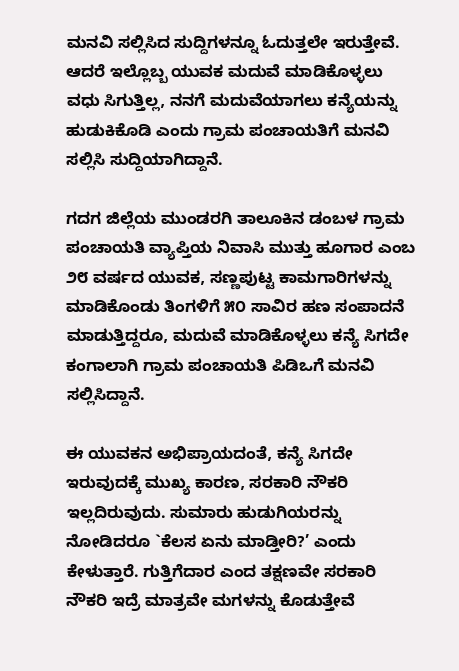ಮನವಿ ಸಲ್ಲಿಸಿದ ಸುದ್ದಿಗಳನ್ನೂ ಓದುತ್ತಲೇ ಇರುತ್ತೇವೆ. ಆದರೆ ಇಲ್ಲೊಬ್ಬ ಯುವಕ ಮದುವೆ ಮಾಡಿಕೊಳ್ಳಲು ವಧು ಸಿಗುತ್ತಿಲ್ಲ, ನನಗೆ ಮದುವೆಯಾಗಲು ಕನ್ಯೆಯನ್ನು ಹುಡುಕಿಕೊಡಿ ಎಂದು ಗ್ರಾಮ ಪಂಚಾಯತಿಗೆ ಮನವಿ ಸಲ್ಲಿಸಿ ಸುದ್ದಿಯಾಗಿದ್ದಾನೆ.

ಗದಗ ಜಿಲ್ಲೆಯ ಮುಂಡರಗಿ ತಾಲೂಕಿನ ಡಂಬಳ ಗ್ರಾಮ ಪಂಚಾಯತಿ ವ್ಯಾಪ್ತಿಯ ನಿವಾಸಿ ಮುತ್ತು ಹೂಗಾರ ಎಂಬ ೨೮ ವರ್ಷದ ಯುವಕ, ಸಣ್ಣಪುಟ್ಟ ಕಾಮಗಾರಿಗಳನ್ನು ಮಾಡಿಕೊಂಡು ತಿಂಗಳಿಗೆ ೫೦ ಸಾವಿರ ಹಣ ಸಂಪಾದನೆ ಮಾಡುತ್ತಿದ್ದರೂ, ಮದುವೆ ಮಾಡಿಕೊಳ್ಳಲು ಕನ್ಯೆ ಸಿಗದೇ ಕಂಗಾಲಾಗಿ ಗ್ರಾಮ ಪಂಚಾಯತಿ ಪಿಡಿಒಗೆ ಮನವಿ ಸಲ್ಲಿಸಿದ್ದಾನೆ.

ಈ ಯುವಕನ ಅಭಿಪ್ರಾಯದಂತೆ, ಕನ್ಯೆ ಸಿಗದೇ ಇರುವುದಕ್ಕೆ ಮುಖ್ಯ ಕಾರಣ, ಸರಕಾರಿ ನೌಕರಿ ಇಲ್ಲದಿರುವುದು. ಸುಮಾರು ಹುಡುಗಿಯರನ್ನು ನೋಡಿದರೂ `ಕೆಲಸ ಏನು ಮಾಡ್ತೀರಿ?’ ಎಂದು ಕೇಳುತ್ತಾರೆ. ಗುತ್ತಿಗೆದಾರ ಎಂದ ತಕ್ಷಣವೇ ಸರಕಾರಿ ನೌಕರಿ ಇದ್ರೆ ಮಾತ್ರವೇ ಮಗಳನ್ನು ಕೊಡುತ್ತೇವೆ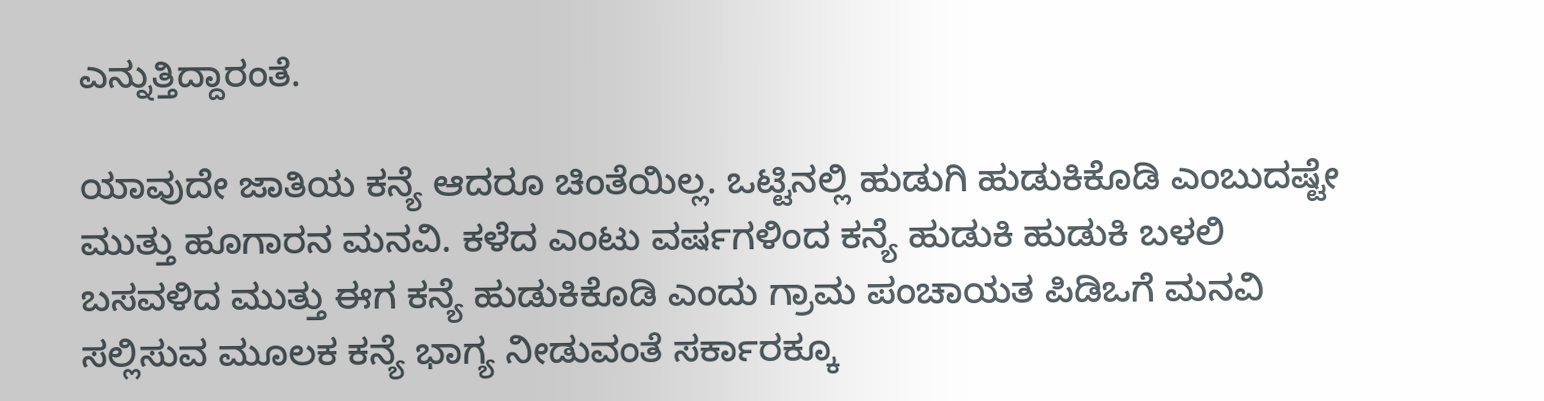ಎನ್ನುತ್ತಿದ್ದಾರಂತೆ.

ಯಾವುದೇ ಜಾತಿಯ ಕನ್ಯೆ ಆದರೂ ಚಿಂತೆಯಿಲ್ಲ. ಒಟ್ಟಿನಲ್ಲಿ ಹುಡುಗಿ ಹುಡುಕಿಕೊಡಿ ಎಂಬುದಷ್ಟೇ ಮುತ್ತು ಹೂಗಾರನ ಮನವಿ. ಕಳೆದ ಎಂಟು ವರ್ಷಗಳಿಂದ ಕನ್ಯೆ ಹುಡುಕಿ ಹುಡುಕಿ ಬಳಲಿ ಬಸವಳಿದ ಮುತ್ತು ಈಗ ಕನ್ಯೆ ಹುಡುಕಿಕೊಡಿ ಎಂದು ಗ್ರಾಮ ಪಂಚಾಯತ ಪಿಡಿಒಗೆ ಮನವಿ ಸಲ್ಲಿಸುವ ಮೂಲಕ ಕನ್ಯೆ ಭಾಗ್ಯ ನೀಡುವಂತೆ ಸರ್ಕಾರಕ್ಕೂ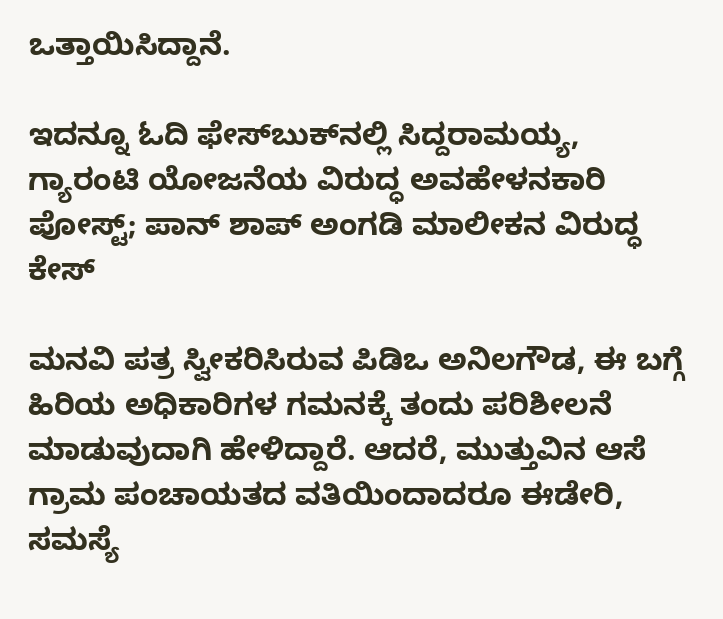ಒತ್ತಾಯಿಸಿದ್ದಾನೆ.

ಇದನ್ನೂ ಓದಿ ಫೇಸ್‌ಬುಕ್‌ನಲ್ಲಿ ಸಿದ್ದರಾಮಯ್ಯ, ಗ್ಯಾರಂಟಿ ಯೋಜನೆಯ ವಿರುದ್ಧ ಅವಹೇಳನಕಾರಿ ಪೋಸ್ಟ್‌; ಪಾನ್ ಶಾಪ್ ಅಂಗಡಿ ಮಾಲೀಕನ ವಿರುದ್ಧ ಕೇಸ್

ಮನವಿ ಪತ್ರ ಸ್ವೀಕರಿಸಿರುವ ಪಿಡಿಒ ಅನಿಲಗೌಡ, ಈ ಬಗ್ಗೆ ಹಿರಿಯ ಅಧಿಕಾರಿಗಳ ಗಮನಕ್ಕೆ ತಂದು ಪರಿಶೀಲನೆ ಮಾಡುವುದಾಗಿ ಹೇಳಿದ್ದಾರೆ. ಆದರೆ, ಮುತ್ತುವಿನ ಆಸೆ ಗ್ರಾಮ ಪಂಚಾಯತದ ವತಿಯಿಂದಾದರೂ ಈಡೇರಿ, ಸಮಸ್ಯೆ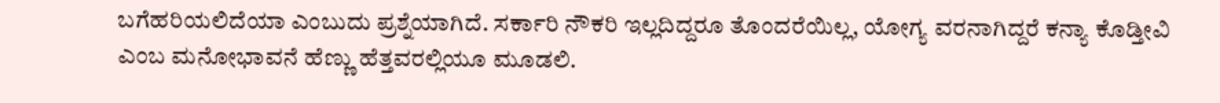ಬಗೆಹರಿಯಲಿದೆಯಾ ಎಂಬುದು ಪ್ರಶ್ನೆಯಾಗಿದೆ. ಸರ್ಕಾರಿ ನೌಕರಿ ಇಲ್ಲದಿದ್ದರೂ ತೊಂದರೆಯಿಲ್ಲ, ಯೋಗ್ಯ ವರನಾಗಿದ್ದರೆ ಕನ್ಯಾ ಕೊಡ್ತೀವಿ ಎಂಬ ಮನೋಭಾವನೆ ಹೆಣ್ಣು ಹೆತ್ತವರಲ್ಲಿಯೂ ಮೂಡಲಿ.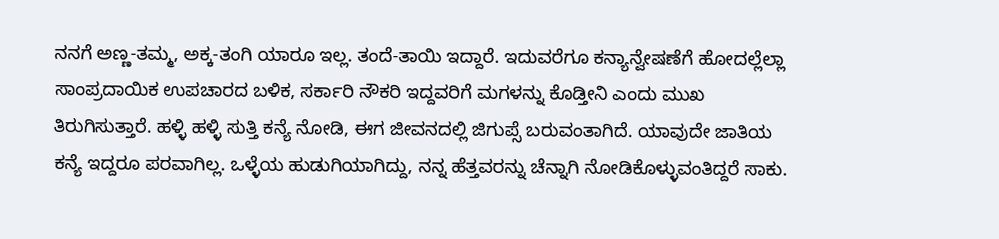ನನಗೆ ಅಣ್ಣ-ತಮ್ಮ, ಅಕ್ಕ-ತಂಗಿ ಯಾರೂ ಇಲ್ಲ. ತಂದೆ-ತಾಯಿ ಇದ್ದಾರೆ. ಇದುವರೆಗೂ ಕನ್ಯಾನ್ವೇಷಣೆಗೆ ಹೋದಲ್ಲೆಲ್ಲಾ ಸಾಂಪ್ರದಾಯಿಕ ಉಪಚಾರದ ಬಳಿಕ, ಸರ್ಕಾರಿ ನೌಕರಿ ಇದ್ದವರಿಗೆ ಮಗಳನ್ನು ಕೊಡ್ತೀನಿ ಎಂದು ಮುಖ ತಿರುಗಿಸುತ್ತಾರೆ. ಹಳ್ಳಿ ಹಳ್ಳಿ ಸುತ್ತಿ ಕನ್ಯೆ ನೋಡಿ, ಈಗ ಜೀವನದಲ್ಲಿ ಜಿಗುಪ್ಸೆ ಬರುವಂತಾಗಿದೆ. ಯಾವುದೇ ಜಾತಿಯ ಕನ್ಯೆ ಇದ್ದರೂ ಪರವಾಗಿಲ್ಲ. ಒಳ್ಳೆಯ ಹುಡುಗಿಯಾಗಿದ್ದು, ನನ್ನ ಹೆತ್ತವರನ್ನು ಚೆನ್ನಾಗಿ ನೋಡಿಕೊಳ್ಳುವಂತಿದ್ದರೆ ಸಾಕು.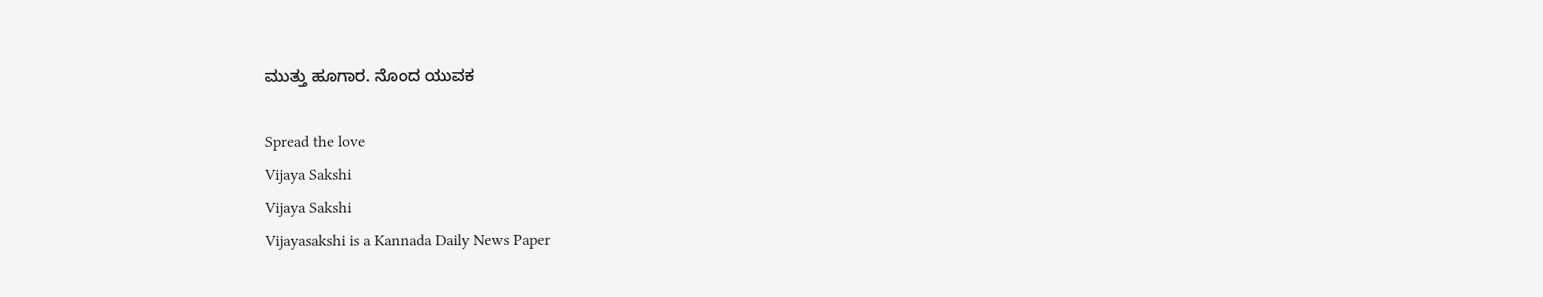ಮುತ್ತು ಹೂಗಾರ. ನೊಂದ ಯುವಕ

Spread the love
Vijaya Sakshi
Vijaya Sakshi
Vijayasakshi is a Kannada Daily News Paper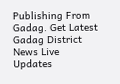Publishing From Gadag. Get Latest Gadag District News Live Updates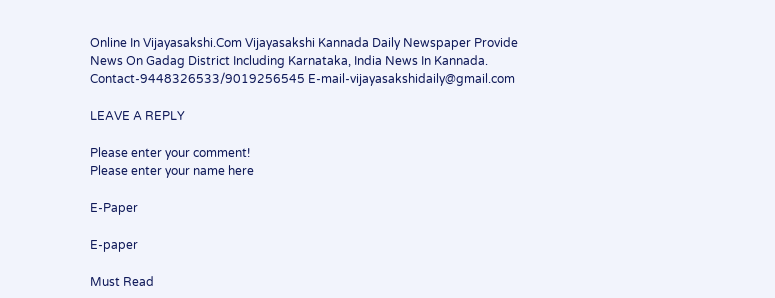Online In Vijayasakshi.Com Vijayasakshi Kannada Daily Newspaper Provide News On Gadag District Including Karnataka, India News In Kannada. Contact-9448326533/9019256545 E-mail-vijayasakshidaily@gmail.com

LEAVE A REPLY

Please enter your comment!
Please enter your name here

E-Paper

E-paper

Must Read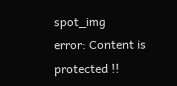spot_img
error: Content is protected !!